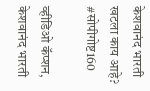केशवानंद भारती खटला काय आहे? #सोपीगोष्ट160

व्हीडिओ कॅप्शन, केशवानंद भारती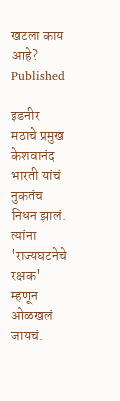खटला काय आहे?
Published

इडनीर मठाचे प्रमुख केशवानंद भारती यांचं नुकतंच निधन झालं. त्यांना 'राज्यघटनेचे रक्षक' म्हणून ओळखलं जायचं.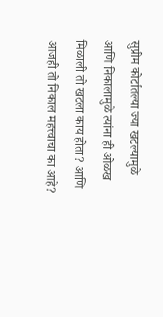सुप्रीम कोर्टातल्या ज्या खटल्यामुळे आणि निकालामुळे त्यांना ही ओळख मिळाली तो खटला काय होता? आणि आजही तो निकाल महत्त्वाचा का आहे?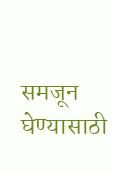समजून घेण्यासाठी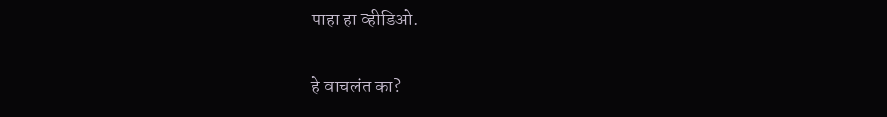पाहा हा व्हीडिओ.

हे वाचलंत का?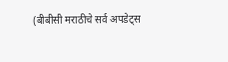(बीबीसी मराठीचे सर्व अपडेट्स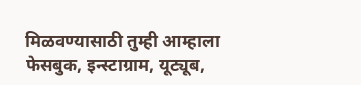मिळवण्यासाठी तुम्ही आम्हाला फेसबुक, इन्स्टाग्राम, यूट्यूब,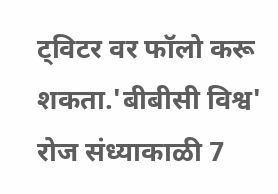ट्विटर वर फॉलो करू शकता.'बीबीसी विश्व' रोज संध्याकाळी 7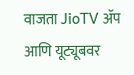वाजता JioTV ॲप आणि यूट्यूबवर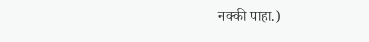नक्की पाहा.)